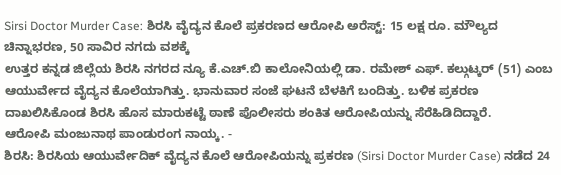Sirsi Doctor Murder Case: ಶಿರಸಿ ವೈದ್ಯನ ಕೊಲೆ ಪ್ರಕರಣದ ಆರೋಪಿ ಅರೆಸ್ಟ್: 15 ಲಕ್ಷ ರೂ. ಮೌಲ್ಯದ ಚಿನ್ನಾಭರಣ, 50 ಸಾವಿರ ನಗದು ವಶಕ್ಕೆ
ಉತ್ತರ ಕನ್ನಡ ಜಿಲ್ಲೆಯ ಶಿರಸಿ ನಗರದ ನ್ಯೂ ಕೆ.ಎಚ್.ಬಿ ಕಾಲೋನಿಯಲ್ಲಿ ಡಾ. ರಮೇಶ್ ಎಫ್. ಕಲ್ಗುಟ್ಕರ್ (51) ಎಂಬ ಆಯುರ್ವೇದ ವೈದ್ಯನ ಕೊಲೆಯಾಗಿತ್ತು. ಭಾನುವಾರ ಸಂಜೆ ಘಟನೆ ಬೆಳಕಿಗೆ ಬಂದಿತ್ತು. ಬಳಿಕ ಪ್ರಕರಣ ದಾಖಲಿಸಿಕೊಂಡ ಶಿರಸಿ ಹೊಸ ಮಾರುಕಟ್ಟೆ ಠಾಣೆ ಪೊಲೀಸರು ಶಂಕಿತ ಆರೋಪಿಯನ್ನು ಸೆರೆಹಿಡಿದಿದ್ದಾರೆ.
ಆರೋಪಿ ಮಂಜುನಾಥ ಪಾಂಡುರಂಗ ನಾಯ್ಕ. -
ಶಿರಸಿ: ಶಿರಸಿಯ ಆಯುರ್ವೇದಿಕ್ ವೈದ್ಯನ ಕೊಲೆ ಆರೋಪಿಯನ್ನು ಪ್ರಕರಣ (Sirsi Doctor Murder Case) ನಡೆದ 24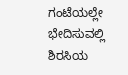ಗಂಟೆಯಲ್ಲೇ ಭೇದಿಸುವಲ್ಲಿ ಶಿರಸಿಯ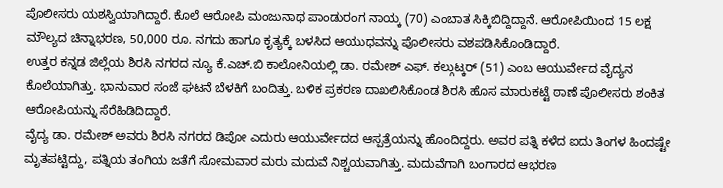ಪೊಲೀಸರು ಯಶಸ್ವಿಯಾಗಿದ್ದಾರೆ. ಕೊಲೆ ಆರೋಪಿ ಮಂಜುನಾಥ ಪಾಂಡುರಂಗ ನಾಯ್ಕ (70) ಎಂಬಾತ ಸಿಕ್ಕಿಬಿದ್ದಿದ್ದಾನೆ. ಆರೋಪಿಯಿಂದ 15 ಲಕ್ಷ ಮೌಲ್ಯದ ಚಿನ್ನಾಭರಣ, 50,000 ರೂ. ನಗದು ಹಾಗೂ ಕೃತ್ಯಕ್ಕೆ ಬಳಸಿದ ಆಯುಧವನ್ನು ಪೊಲೀಸರು ವಶಪಡಿಸಿಕೊಂಡಿದ್ದಾರೆ.
ಉತ್ತರ ಕನ್ನಡ ಜಿಲ್ಲೆಯ ಶಿರಸಿ ನಗರದ ನ್ಯೂ ಕೆ.ಎಚ್.ಬಿ ಕಾಲೋನಿಯಲ್ಲಿ ಡಾ. ರಮೇಶ್ ಎಫ್. ಕಲ್ಗುಟ್ಕರ್ (51) ಎಂಬ ಆಯುರ್ವೇದ ವೈದ್ಯನ ಕೊಲೆಯಾಗಿತ್ತು. ಭಾನುವಾರ ಸಂಜೆ ಘಟನೆ ಬೆಳಕಿಗೆ ಬಂದಿತ್ತು. ಬಳಿಕ ಪ್ರಕರಣ ದಾಖಲಿಸಿಕೊಂಡ ಶಿರಸಿ ಹೊಸ ಮಾರುಕಟ್ಟೆ ಠಾಣೆ ಪೊಲೀಸರು ಶಂಕಿತ ಆರೋಪಿಯನ್ನು ಸೆರೆಹಿಡಿದಿದ್ದಾರೆ.
ವೈದ್ಯ ಡಾ. ರಮೇಶ್ ಅವರು ಶಿರಸಿ ನಗರದ ಡಿಪೋ ಎದುರು ಆಯುರ್ವೇದದ ಆಸ್ಪತ್ರೆಯನ್ನು ಹೊಂದಿದ್ದರು. ಅವರ ಪತ್ನಿ ಕಳೆದ ಐದು ತಿಂಗಳ ಹಿಂದಷ್ಟೇ ಮೃತಪಟ್ಟಿದ್ದು, ಪತ್ನಿಯ ತಂಗಿಯ ಜತೆಗೆ ಸೋಮವಾರ ಮರು ಮದುವೆ ನಿಶ್ಚಯವಾಗಿತ್ತು. ಮದುವೆಗಾಗಿ ಬಂಗಾರದ ಆಭರಣ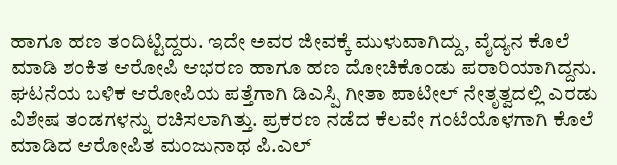ಹಾಗೂ ಹಣ ತಂದಿಟ್ಟಿದ್ದರು. ಇದೇ ಅವರ ಜೀವಕ್ಕೆ ಮುಳುವಾಗಿದ್ದು, ವೈದ್ಯನ ಕೊಲೆ ಮಾಡಿ ಶಂಕಿತ ಆರೋಪಿ ಆಭರಣ ಹಾಗೂ ಹಣ ದೋಚಿಕೊಂಡು ಪರಾರಿಯಾಗಿದ್ದನು.
ಘಟನೆಯ ಬಳಿಕ ಆರೋಪಿಯ ಪತ್ತೆಗಾಗಿ ಡಿಎಸ್ಪಿ ಗೀತಾ ಪಾಟೀಲ್ ನೇತೃತ್ವದಲ್ಲಿ ಎರಡು ವಿಶೇಷ ತಂಡಗಳನ್ನು ರಚಿಸಲಾಗಿತ್ತು. ಪ್ರಕರಣ ನಡೆದ ಕೆಲವೇ ಗಂಟೆಯೊಳಗಾಗಿ ಕೊಲೆ ಮಾಡಿದ ಆರೋಪಿತ ಮಂಜುನಾಥ ಪಿ.ಎಲ್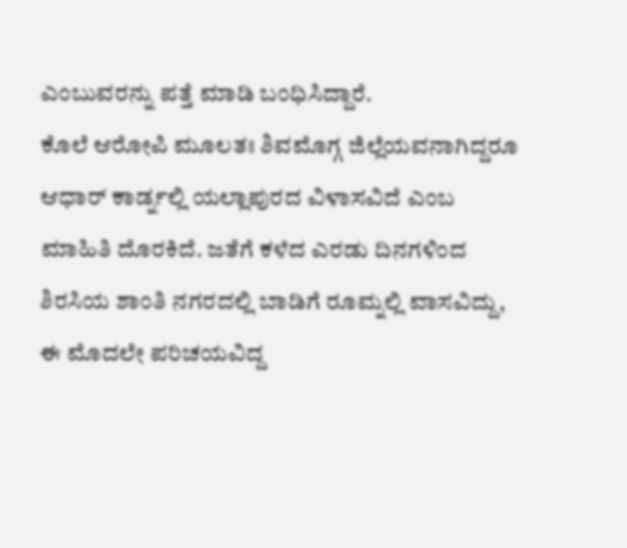ಎಂಬುವರನ್ನು ಪತ್ತೆ ಮಾಡಿ ಬಂಧಿಸಿದ್ದಾರೆ.
ಕೊಲೆ ಆರೋಪಿ ಮೂಲತಃ ಶಿವಮೊಗ್ಗ ಜಿಲ್ಲೆಯವನಾಗಿದ್ದರೂ ಆಧಾರ್ ಕಾರ್ಡ್ನಲ್ಲಿ ಯಲ್ಲಾಪುರದ ವಿಳಾಸವಿದೆ ಎಂಬ ಮಾಹಿತಿ ದೊರಕಿದೆ. ಜತೆಗೆ ಕಳೆದ ಎರಡು ದಿನಗಳಿಂದ ಶಿರಸಿಯ ಶಾಂತಿ ನಗರದಲ್ಲಿ ಬಾಡಿಗೆ ರೂಮ್ನಲ್ಲಿ ವಾಸವಿದ್ದು, ಈ ಮೊದಲೇ ಪರಿಚಯವಿದ್ದ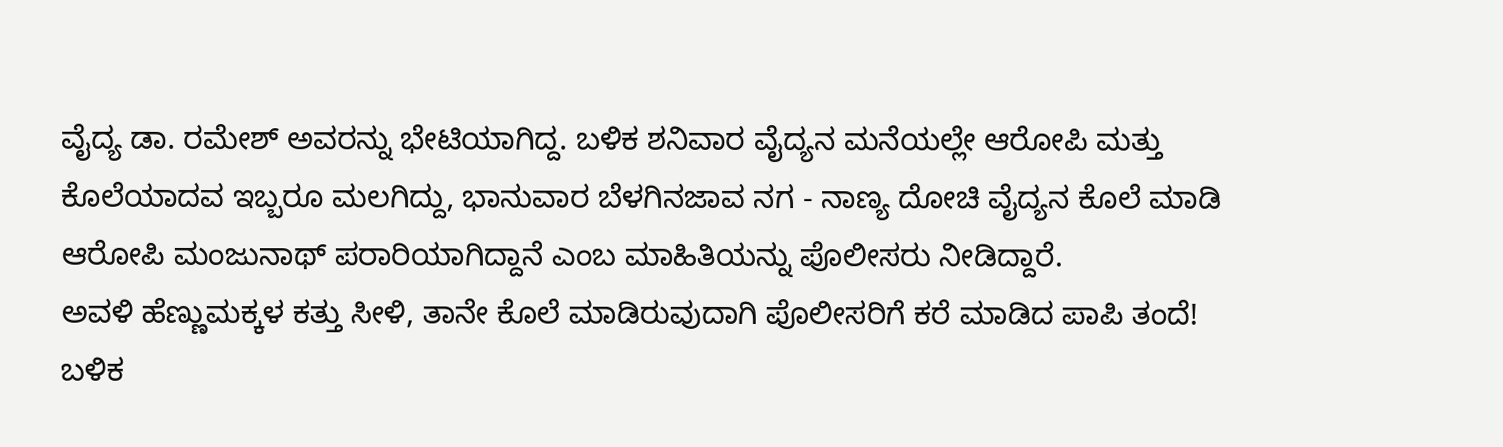ವೈದ್ಯ ಡಾ. ರಮೇಶ್ ಅವರನ್ನು ಭೇಟಿಯಾಗಿದ್ದ. ಬಳಿಕ ಶನಿವಾರ ವೈದ್ಯನ ಮನೆಯಲ್ಲೇ ಆರೋಪಿ ಮತ್ತು ಕೊಲೆಯಾದವ ಇಬ್ಬರೂ ಮಲಗಿದ್ದು, ಭಾನುವಾರ ಬೆಳಗಿನಜಾವ ನಗ - ನಾಣ್ಯ ದೋಚಿ ವೈದ್ಯನ ಕೊಲೆ ಮಾಡಿ ಆರೋಪಿ ಮಂಜುನಾಥ್ ಪರಾರಿಯಾಗಿದ್ದಾನೆ ಎಂಬ ಮಾಹಿತಿಯನ್ನು ಪೊಲೀಸರು ನೀಡಿದ್ದಾರೆ.
ಅವಳಿ ಹೆಣ್ಣುಮಕ್ಕಳ ಕತ್ತು ಸೀಳಿ, ತಾನೇ ಕೊಲೆ ಮಾಡಿರುವುದಾಗಿ ಪೊಲೀಸರಿಗೆ ಕರೆ ಮಾಡಿದ ಪಾಪಿ ತಂದೆ!
ಬಳಿಕ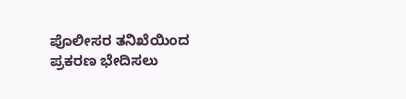ಪೊಲೀಸರ ತನಿಖೆಯಿಂದ ಪ್ರಕರಣ ಭೇದಿಸಲು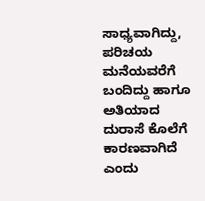ಸಾಧ್ಯವಾಗಿದ್ದು, ಪರಿಚಯ ಮನೆಯವರೆಗೆ ಬಂದಿದ್ದು ಹಾಗೂ ಅತಿಯಾದ ದುರಾಸೆ ಕೊಲೆಗೆ ಕಾರಣವಾಗಿದೆ ಎಂದು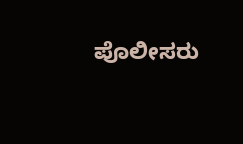ಪೊಲೀಸರು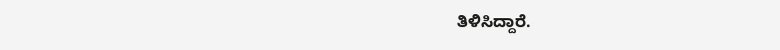ತಿಳಿಸಿದ್ದಾರೆ.